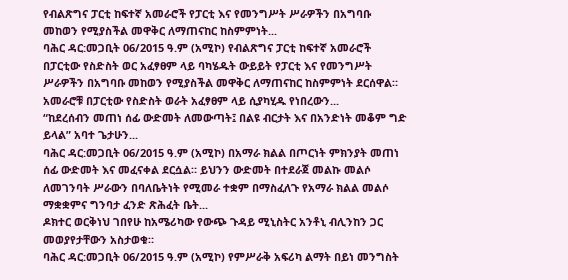የብልጽግና ፓርቲ ከፍተኛ አመራሮች የፓርቲ እና የመንግሥት ሥራዎችን በአግባቡ መከወን የሚያስችል መዋቅር ለማጠናከር ከስምምነት...
ባሕር ዳር:መጋቢት 06/2015 ዓ.ም (አሚኮ) የብልጽግና ፓርቲ ከፍተኛ አመራሮች በፓርቲው የስድስት ወር አፈፃፀም ላይ ባካሄዱት ውይይት የፓርቲ እና የመንግሥት ሥራዎችን በአግባቡ መከወን የሚያስችል መዋቅር ለማጠናከር ከስምምነት ደርሰዋል።
አመራሮቹ በፓርቲው የስድስት ወራት አፈፃፀም ላይ ሲያካሂዱ የነበረውን...
“ከደረሰብን መጠነ ሰፊ ውድመት ለመውጣት፤ በልዩ ብርታት እና በአንድነት መቆም ግድ ይላል” አባተ ጌታሁን...
ባሕር ዳር:መጋቢት 06/2015 ዓ.ም (አሚኮ) በአማራ ክልል በጦርነት ምክንያት መጠነ ሰፊ ውድመት እና መፈናቀል ደርሷል። ይህንን ውድመት በተደራጀ መልኩ መልሶ ለመገንባት ሥራውን በባለቤትነት የሚመራ ተቋም በማስፈለጉ የአማራ ክልል መልሶ ማቋቋምና ግንባታ ፈንድ ጽሕፈት ቤት...
ዶክተር ወርቅነህ ገበየሁ ከአሜሪካው የውጭ ጉዳይ ሚኒስትር አንቶኒ ብሊንከን ጋር መወያየታቸውን አስታወቁ።
ባሕር ዳር:መጋቢት 06/2015 ዓ.ም (አሚኮ) የምሥራቅ አፍሪካ ልማት በይነ መንግስት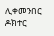ሊቀመንበር ዶክተር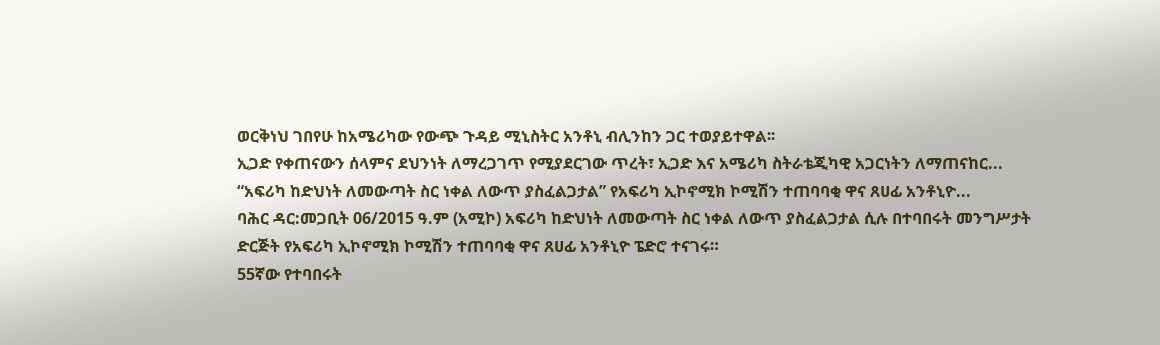ወርቅነህ ገበየሁ ከአሜሪካው የውጭ ጉዳይ ሚኒስትር አንቶኒ ብሊንከን ጋር ተወያይተዋል፡፡
ኢጋድ የቀጠናውን ሰላምና ደህንነት ለማረጋገጥ የሚያደርገው ጥረት፣ ኢጋድ እና አሜሪካ ስትራቴጂካዊ አጋርነትን ለማጠናከር...
“አፍሪካ ከድህነት ለመውጣት ስር ነቀል ለውጥ ያስፈልጋታል” የአፍሪካ ኢኮኖሚክ ኮሚሽን ተጠባባቂ ዋና ጸሀፊ አንቶኒዮ...
ባሕር ዳር:መጋቢት 06/2015 ዓ.ም (አሚኮ) አፍሪካ ከድህነት ለመውጣት ስር ነቀል ለውጥ ያስፈልጋታል ሲሉ በተባበሩት መንግሥታት ድርጅት የአፍሪካ ኢኮኖሚክ ኮሚሽን ተጠባባቂ ዋና ጸሀፊ አንቶኒዮ ፔድሮ ተናገሩ።
55ኛው የተባበሩት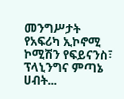መንግሥታት የአፍሪካ ኢኮኖሚ ኮሚሽን የፍይናንስ፣ ፕላኒንግና ምጣኔ ሀብት...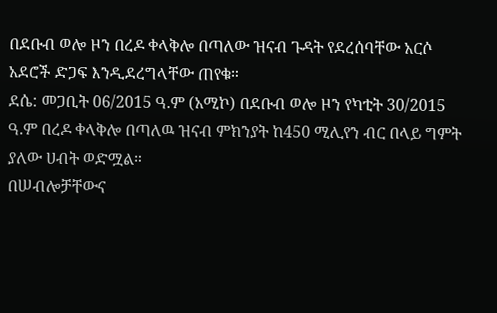በደቡብ ወሎ ዞን በረዶ ቀላቅሎ በጣለው ዝናብ ጉዳት የደረሰባቸው አርሶ አደሮች ድጋፍ እንዲደረግላቸው ጠየቁ።
ደሴ: መጋቢት 06/2015 ዓ.ም (አሚኮ) በደቡብ ወሎ ዞን የካቲት 30/2015 ዓ.ም በረዶ ቀላቅሎ በጣለዉ ዝናብ ምክንያት ከ450 ሚሊየን ብር በላይ ግምት ያለው ሀብት ወድሟል።
በሠብሎቻቸውና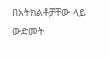በአትክልቶቻቸው ላይ ውድመት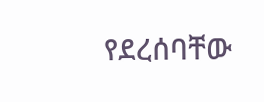የደረሰባቸው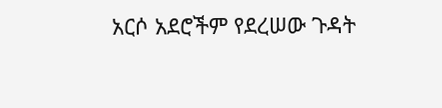አርሶ አደሮችም የደረሠው ጉዳት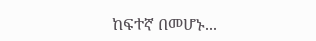ከፍተኛ በመሆኑ...